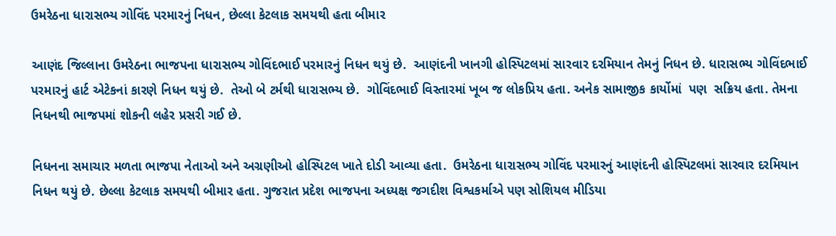ઉમરેઠના ધારાસભ્ય ગોવિંદ પરમારનું નિધન, છેલ્લા કેટલાક સમયથી હતા બીમાર

આણંદ જિલ્લાના ઉમરેઠના ભાજપના ધારાસભ્ય ગોવિંદભાઈ પરમારનું નિધન થયું છે.  આણંદની ખાનગી હોસ્પિટલમાં સારવાર દરમિયાન તેમનું નિધન છે. ધારાસભ્ય ગોવિંદભાઈ પરમારનું હાર્ટ એટેકનાં કારણે નિધન થયું છે.  તેઓ બે ટર્મથી ધારાસભ્ય છે.  ગોવિંદભાઈ વિસ્તારમાં ખૂબ જ લોકપ્રિય હતા. અનેક સામાજીક કાર્યોમાં  પણ  સક્રિય હતા. તેમના નિધનથી ભાજપમાં શોકની લહેર પ્રસરી ગઈ છે.

નિધનના સમાચાર મળતા ભાજપા નેતાઓ અને અગ્રણીઓ હોસ્પિટલ ખાતે દોડી આવ્યા હતા.  ઉમરેઠના ધારાસભ્ય ગોવિંદ પરમારનું આણંદની હોસ્પિટલમાં સારવાર દરમિયાન નિધન થયું છે. છેલ્લા કેટલાક સમયથી બીમાર હતા. ગુજરાત પ્રદેશ ભાજપના અધ્યક્ષ જગદીશ વિશ્વકર્માએ પણ સોશિયલ મીડિયા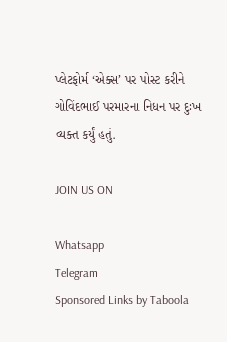પ્લેટફોર્મ ‘એક્સ’ પર પોસ્ટ કરીને ગોવિંદભાઈ પરમારના નિધન પર દુઃખ વ્યક્ત કર્યું હતું.

JOIN US ON

Whatsapp
Telegram
Sponsored Links by Taboola